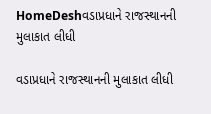HomeDeshવડાપ્રધાને રાજસ્થાનની મુલાકાત લીધી

વડાપ્રધાને રાજસ્થાનની મુલાકાત લીધી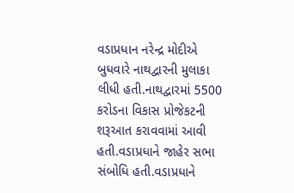વડાપ્રધાન નરેન્દ્ર મોદીએ બુધવારે નાથદ્વારની મુલાકા લીધી હતી.નાથદ્વારમાં 5500 કરોડના વિકાસ પ્રોજેકટની શરૂઆત કરાવવામાં આવી હતી.વડાપ્રધાને જાહેર સભા સંબોધિ હતી.વડાપ્રધાને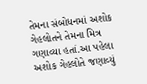તેમના સંબોધનમાં અશોક ગેહલોતને તેમના મિત્ર ગણાવ્યા હતાં.આ પહેલા અશોક ગેહલોતે જણાવ્યું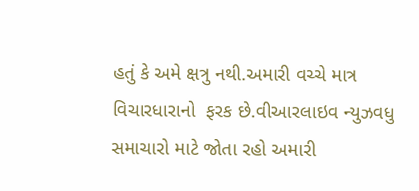હતું કે અમે ક્ષત્રુ નથી.અમારી વચ્ચે માત્ર વિચારધારાનો  ફરક છે.વીઆરલાઇવ ન્યુઝવધુ સમાચારો માટે જોતા રહો અમારી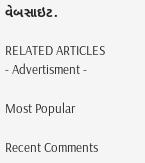વેબસાઇટ.

RELATED ARTICLES
- Advertisment -

Most Popular

Recent Comments